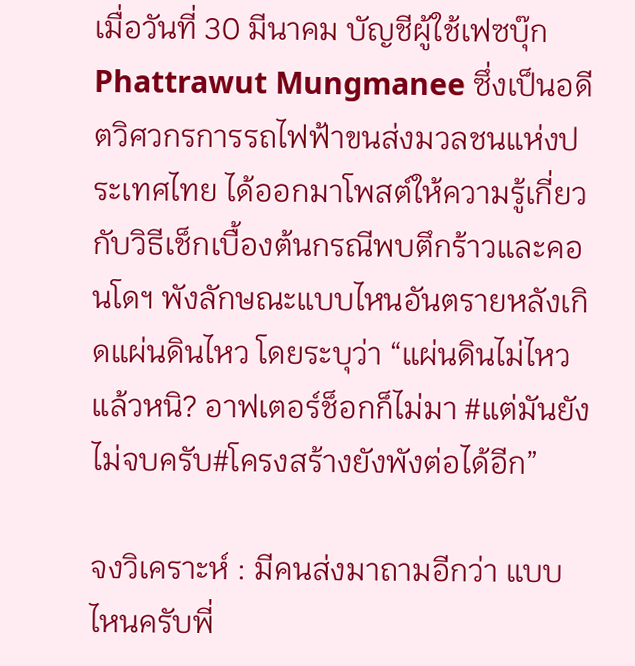เมื่อวันที่ 30 มีนาคม บัญชีผู้ใช้เฟซบุ๊ก Phattrawut Mungmanee ซึ่งเป็นอดีตวิศวกรการรถไฟฟ้าขนส่งมวลชนแห่งประเทศไทย ได้ออกมาโพสต์ให้ความรู้เกี่ยวกับวิธีเช็กเบื้องต้นกรณีพบตึกร้าวและคอนโดฯ พังลักษณะแบบไหนอันตรายหลังเกิดแผ่นดินไหว โดยระบุว่า “แผ่นดินไม่ไหวแล้วหนิ? อาฟเตอร์ช็อกก็ไม่มา #แต่มันยังไม่จบครับ#โครงสร้างยังพังต่อได้อีก”

จงวิเคราะห์ : มีคนส่งมาถามอีกว่า แบบไหนครับพี่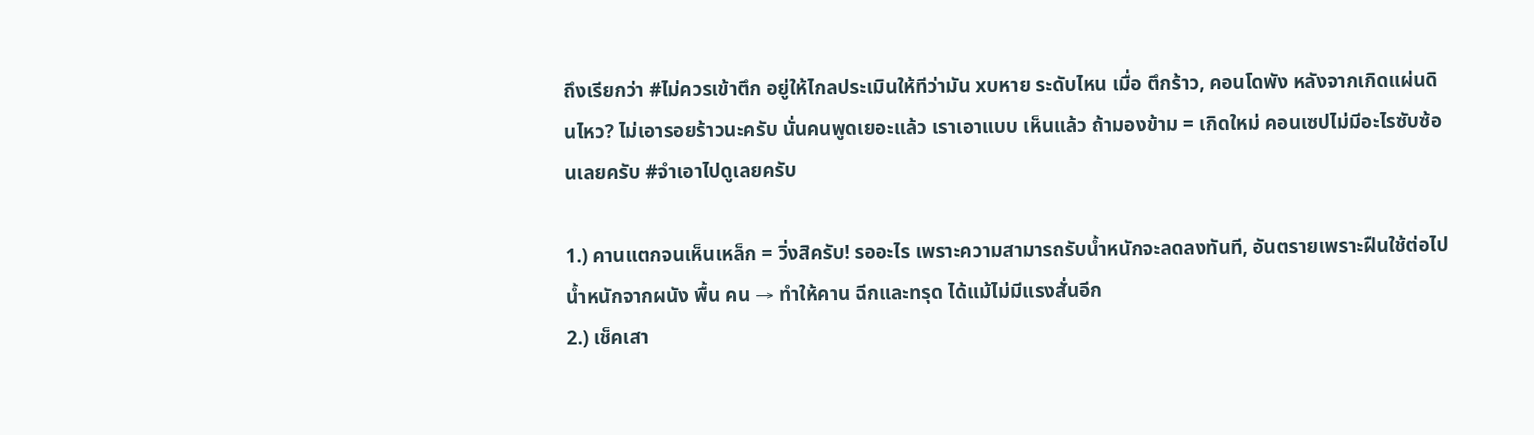ถึงเรียกว่า #ไม่ควรเข้าตึก อยู่ให้ไกลประเมินให้ทีว่ามัน xบหาย ระดับไหน เมื่อ ตึกร้าว, คอนโดพัง หลังจากเกิดแผ่นดินไหว? ไม่เอารอยร้าวนะครับ นั่นคนพูดเยอะแล้ว เราเอาแบบ เห็นแล้ว ถ้ามองข้าม = เกิดใหม่ คอนเซปไม่มีอะไรซับซ้อนเลยครับ #จำเอาไปดูเลยครับ

1.) คานแตกจนเห็นเหล็ก = วิ่งสิครับ! รออะไร เพราะความสามารถรับน้ำหนักจะลดลงทันที, อันตรายเพราะฝืนใช้ต่อไป น้ำหนักจากผนัง พื้น คน → ทำให้คาน ฉีกและทรุด ได้แม้ไม่มีแรงสั่นอีก
2.) เช็คเสา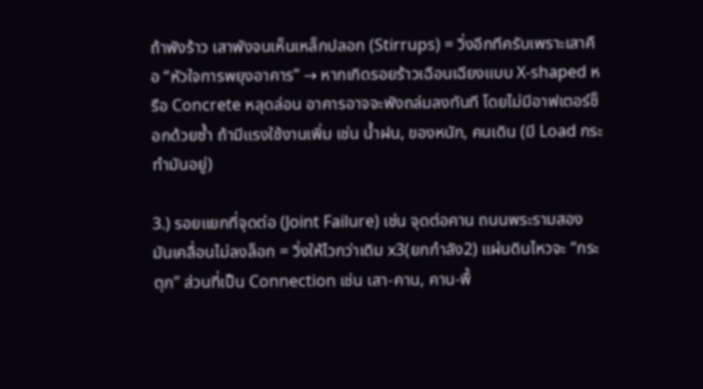ถ้าพังร้าว เสาพังจนเห็นเหล็กปลอก (Stirrups) = วิ่งอีกทีครับเพราะเสาคือ “หัวใจการพยุงอาคาร” → หากเกิดรอยร้าวเฉือนเฉียงแบบ X-shaped หรือ Concrete หลุดล่อน อาคารอาจจะพังถล่มลงทันที โดยไม่มีอาฟเตอร์ช็อกด้วยซ้ำ ถ้ามีแรงใช้งานเพิ่ม เช่น น้ำฝน, ของหนัก, คนเดิน (มี Load กระทำมันอยู่)

3.) รอยแยกที่จุดต่อ (Joint Failure) เช่น จุดต่อคาน ถนนพระรามสอง มันเคลื่อนไม่ลงล็อก = วิ่งให้ไวกว่าเดิม x3(ยกกำลัง2) แผ่นดินไหวจะ “กระตุก” ส่วนที่เป็น Connection เช่น เสา-คาน, คาน-พื้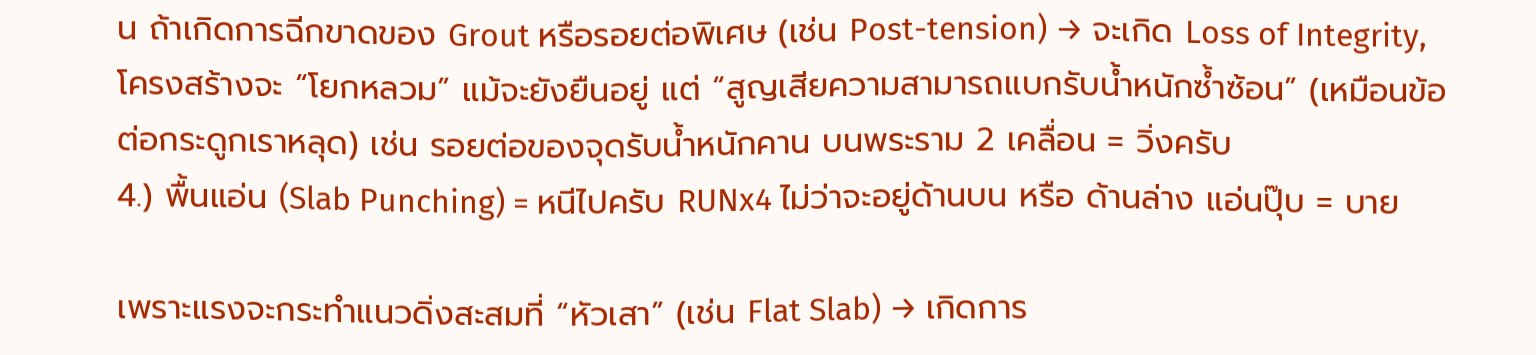น ถ้าเกิดการฉีกขาดของ Grout หรือรอยต่อพิเศษ (เช่น Post-tension) → จะเกิด Loss of Integrity, โครงสร้างจะ “โยกหลวม” แม้จะยังยืนอยู่ แต่ “สูญเสียความสามารถแบกรับน้ำหนักซ้ำซ้อน” (เหมือนข้อต่อกระดูกเราหลุด) เช่น รอยต่อของจุดรับน้ำหนักคาน บนพระราม 2 เคลื่อน = วิ่งครับ
4.) พื้นแอ่น (Slab Punching) = หนีไปครับ RUNx4 ไม่ว่าจะอยู่ด้านบน หรือ ด้านล่าง แอ่นปุ๊บ = บาย

เพราะแรงจะกระทำแนวดิ่งสะสมที่ “หัวเสา” (เช่น Flat Slab) → เกิดการ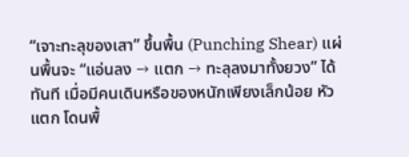“เจาะทะลุของเสา” ขึ้นพื้น (Punching Shear) แผ่นพื้นจะ “แอ่นลง → แตก → ทะลุลงมาทั้งยวง” ได้ทันที เมื่อมีคนเดินหรือของหนักเพียงเล็กน้อย หัวแตก โดนพื้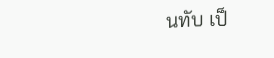นทับ เป็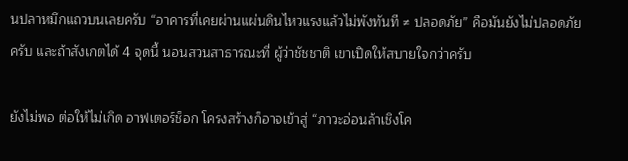นปลาหมึกแถวบนเลยครับ “อาคารที่เคยผ่านแผ่นดินไหวแรงแล้วไม่พังทันที ≠ ปลอดภัย” คือมันยังไม่ปลอดภัยครับ และถ้าสังเกตได้ 4 จุดนี้ นอนสวนสาธารณะที่ ผู้ว่าชัชชาติ เขาเปิดให้สบายใจกว่าครับ

ยังไม่พอ ต่อให้ไม่เกิด อาฟเตอร์ช็อก โครงสร้างก็อาจเข้าสู่ “ภาวะอ่อนล้าเชิงโค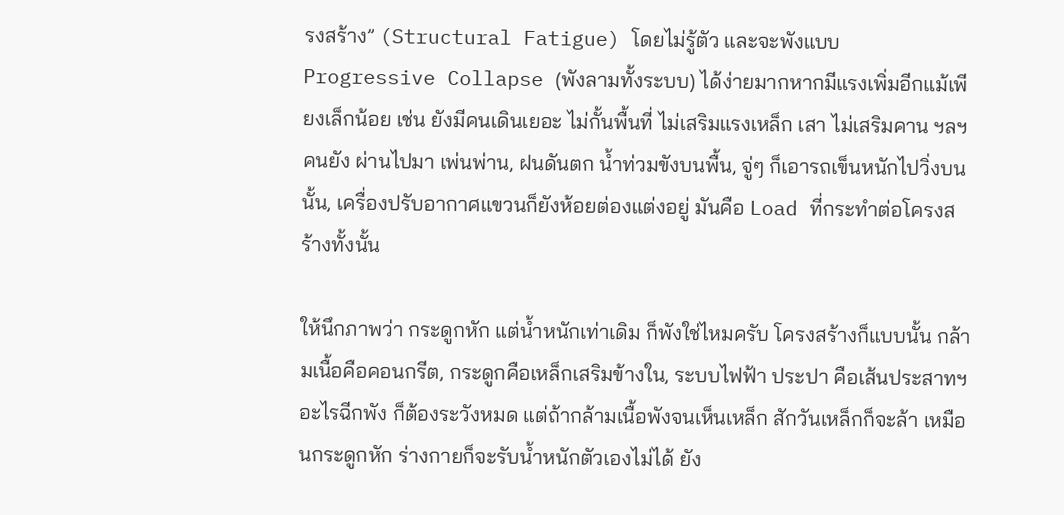รงสร้าง” (Structural Fatigue) โดยไม่รู้ตัว และจะพังแบบ Progressive Collapse (พังลามทั้งระบบ) ได้ง่ายมากหากมีแรงเพิ่มอีกแม้เพียงเล็กน้อย เช่น ยังมีคนเดินเยอะ ไม่กั้นพื้นที่ ไม่เสริมแรงเหล็ก เสา ไม่เสริมคาน ฯลฯ คนยัง ผ่านไปมา เพ่นพ่าน, ฝนดันตก น้ำท่วมขังบนพื้น, จู่ๆ ก็เอารถเข็นหนักไปวิ่งบนนั้น, เครื่องปรับอากาศแขวนก็ยังห้อยต่องแต่งอยู่ มันคือ Load ที่กระทำต่อโครงสร้างทั้งนั้น

ให้นึกภาพว่า กระดูกหัก แต่น้ำหนักเท่าเดิม ก็พังใช่ไหมครับ โครงสร้างก็แบบนั้น กล้ามเนื้อคือคอนกรีต, กระดูกคือเหล็กเสริมข้างใน, ระบบไฟฟ้า ประปา คือเส้นประสาทฯ อะไรฉีกพัง ก็ต้องระวังหมด แต่ถ้ากล้ามเนื้อพังจนเห็นเหล็ก สักวันเหล็กก็จะล้า เหมือนกระดูกหัก ร่างกายก็จะรับน้ำหนักตัวเองไม่ได้ ยัง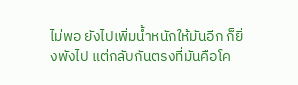ไม่พอ ยังไปเพิ่มน้ำหนักให้มันอีก ก็ยิ่งพังไป แต่กลับกันตรงที่มันคือโค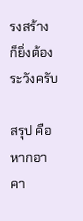รงสร้าง ก็ยิ่งต้องระวังครับ

สรุป คือ หากอาคา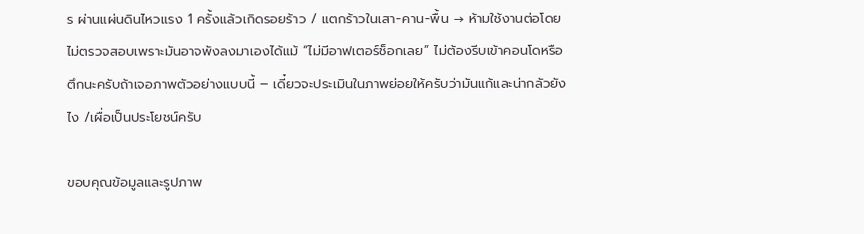ร ผ่านแผ่นดินไหวแรง 1 ครั้งแล้วเกิดรอยร้าว / แตกร้าวในเสา-คาน-พื้น → ห้ามใช้งานต่อโดยไม่ตรวจสอบเพราะมันอาจพังลงมาเองได้แม้ “ไม่มีอาฟเตอร์ช็อกเลย” ไม่ต้องรีบเข้าคอนโดหรือตึกนะครับถ้าเจอภาพตัวอย่างแบบนี้ – เดี๋ยวจะประเมินในภาพย่อยให้ครับว่ามันแก้และน่ากลัวยังไง /เผื่อเป็นประโยชน์ครับ

ขอบคุณข้อมูลและรูปภาพ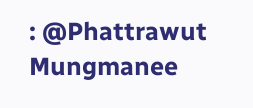: @Phattrawut Mungmanee